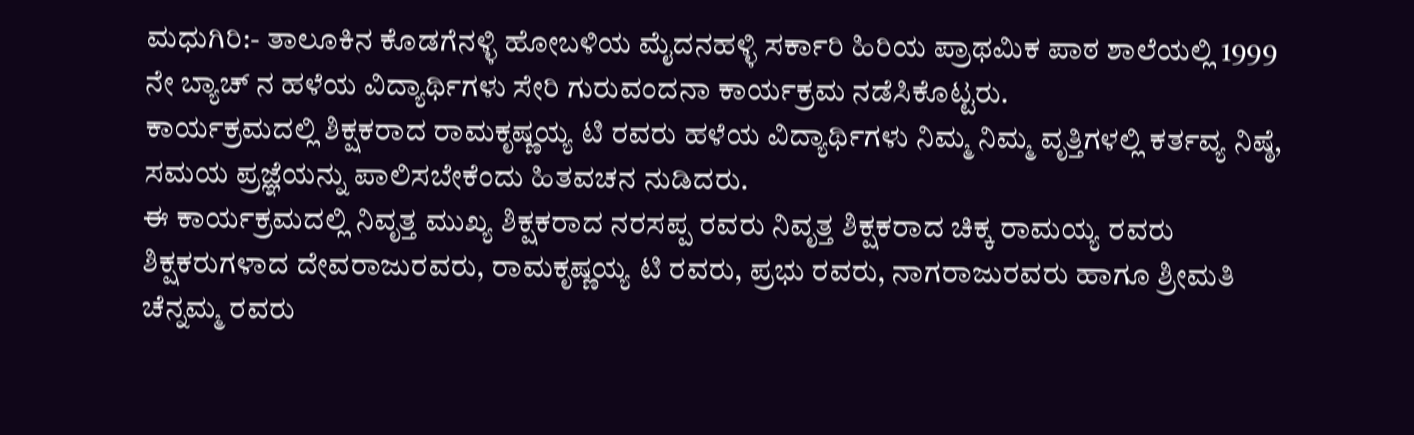ಮಧುಗಿರಿ:- ತಾಲೂಕಿನ ಕೊಡಗೆನಳ್ಳಿ ಹೋಬಳಿಯ ಮೈದನಹಳ್ಳಿ ಸರ್ಕಾರಿ ಹಿರಿಯ ಪ್ರಾಥಮಿಕ ಪಾಠ ಶಾಲೆಯಲ್ಲಿ 1999 ನೇ ಬ್ಯಾಚ್ ನ ಹಳೆಯ ವಿದ್ಯಾರ್ಥಿಗಳು ಸೇರಿ ಗುರುವಂದನಾ ಕಾರ್ಯಕ್ರಮ ನಡೆಸಿಕೊಟ್ಟರು.
ಕಾರ್ಯಕ್ರಮದಲ್ಲಿ ಶಿಕ್ಷಕರಾದ ರಾಮಕೃಷ್ಣಯ್ಯ ಟಿ ರವರು ಹಳೆಯ ವಿದ್ಯಾರ್ಥಿಗಳು ನಿಮ್ಮ ನಿಮ್ಮ ವೃತ್ತಿಗಳಲ್ಲಿ ಕರ್ತವ್ಯ ನಿಷ್ಠೆ, ಸಮಯ ಪ್ರಜ್ಞೆಯನ್ನು ಪಾಲಿಸಬೇಕೆಂದು ಹಿತವಚನ ನುಡಿದರು.
ಈ ಕಾರ್ಯಕ್ರಮದಲ್ಲಿ ನಿವೃತ್ತ ಮುಖ್ಯ ಶಿಕ್ಷಕರಾದ ನರಸಪ್ಪ ರವರು ನಿವೃತ್ತ ಶಿಕ್ಷಕರಾದ ಚಿಕ್ಕ ರಾಮಯ್ಯ ರವರು ಶಿಕ್ಷಕರುಗಳಾದ ದೇವರಾಜುರವರು, ರಾಮಕೃಷ್ಣಯ್ಯ ಟಿ ರವರು, ಪ್ರಭು ರವರು, ನಾಗರಾಜುರವರು ಹಾಗೂ ಶ್ರೀಮತಿ ಚೆನ್ನಮ್ಮ ರವರು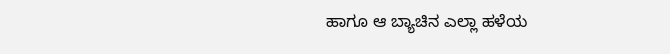ಹಾಗೂ ಆ ಬ್ಯಾಚಿನ ಎಲ್ಲಾ ಹಳೆಯ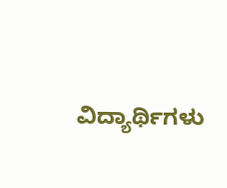ವಿದ್ಯಾರ್ಥಿಗಳು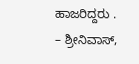ಹಾಜರಿದ್ದರು .
– ಶ್ರೀನಿವಾಸ್,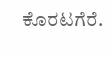ಕೊರಟಗೆರೆ.